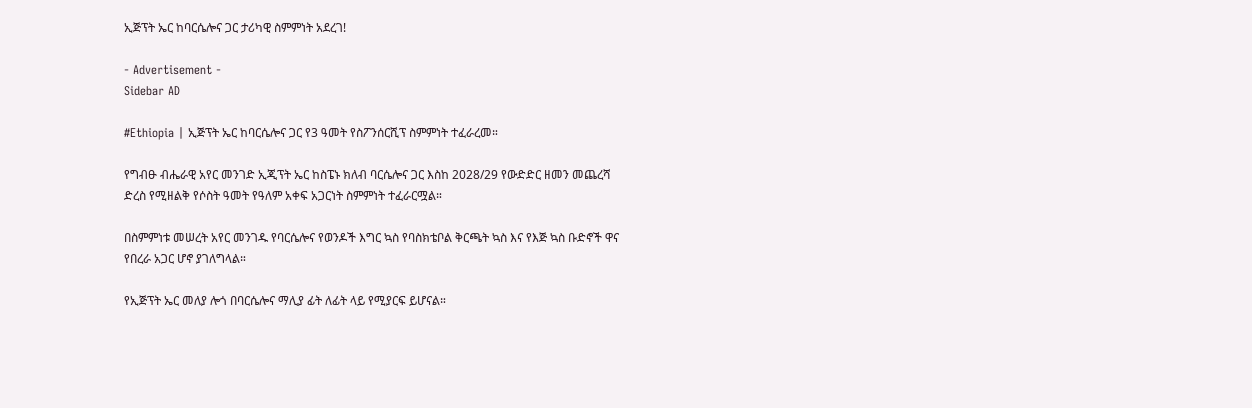ኢጅፕት ኤር ከባርሴሎና ጋር ታሪካዊ ስምምነት አደረገ!

- Advertisement -
Sidebar AD

#Ethiopia | ኢጅፕት ኤር ከባርሴሎና ጋር የ3 ዓመት የስፖንሰርሺፕ ስምምነት ተፈራረመ።

የግብፁ ብሔራዊ አየር መንገድ ኢጂፕት ኤር ከስፔኑ ክለብ ባርሴሎና ጋር እስከ 2028/29 የውድድር ዘመን መጨረሻ ድረስ የሚዘልቅ የሶስት ዓመት የዓለም አቀፍ አጋርነት ስምምነት ተፈራርሟል።

በስምምነቱ መሠረት አየር መንገዱ የባርሴሎና የወንዶች እግር ኳስ የባስክቴቦል ቅርጫት ኳስ እና የእጅ ኳስ ቡድኖች ዋና የበረራ አጋር ሆኖ ያገለግላል።

የኢጅፕት ኤር መለያ ሎጎ በባርሴሎና ማሊያ ፊት ለፊት ላይ የሚያርፍ ይሆናል።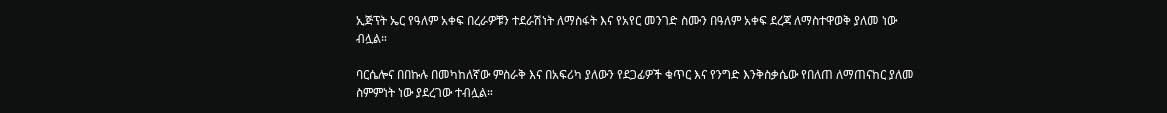ኢጅፕት ኤር የዓለም አቀፍ በረራዎቹን ተደራሽነት ለማስፋት እና የአየር መንገድ ስሙን በዓለም አቀፍ ደረጃ ለማስተዋወቅ ያለመ ነው ብሏል።

ባርሴሎና በበኩሉ በመካከለኛው ምስራቅ እና በአፍሪካ ያለውን የደጋፊዎች ቁጥር እና የንግድ እንቅስቃሴው የበለጠ ለማጠናከር ያለመ ስምምነት ነው ያደረገው ተብሏል።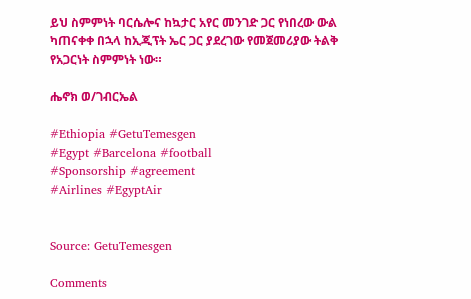ይህ ስምምነት ባርሴሎና ከኳታር አየር መንገድ ጋር የነበረው ውል ካጠናቀቀ በኋላ ከኢጂፕት ኤር ጋር ያደረገው የመጀመሪያው ትልቅ የአጋርነት ስምምነት ነው።

ሔኖክ ወ/ገብርኤል

#Ethiopia #GetuTemesgen
#Egypt #Barcelona #football
#Sponsorship #agreement
#Airlines #EgyptAir


Source: GetuTemesgen

Comments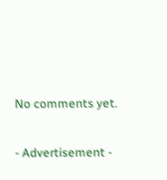No comments yet.

- Advertisement -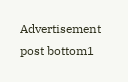Advertisement post bottom1